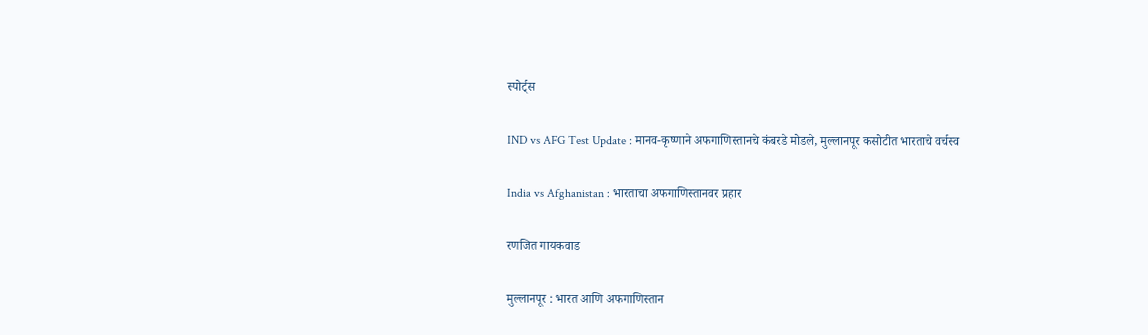स्पोर्ट्स

IND vs AFG Test Update : मानव-कृष्णाने अफगाणिस्तानचे कंबरडे मोडले, मुल्लानपूर कसोटीत भारताचे वर्चस्व

India vs Afghanistan : भारताचा अफगाणिस्तानवर प्रहार

रणजित गायकवाड

मुल्लानपूर : भारत आणि अफगाणिस्तान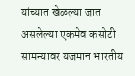यांच्यात खेळल्या जात असलेल्या एकमेव कसोटी सामन्यावर यजमान भारतीय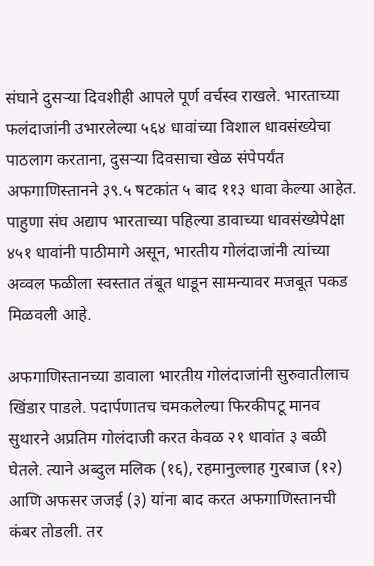संघाने दुसऱ्या दिवशीही आपले पूर्ण वर्चस्व राखले. भारताच्या फलंदाजांनी उभारलेल्या ५६४ धावांच्या विशाल धावसंख्येचा पाठलाग करताना, दुसऱ्या दिवसाचा खेळ संपेपर्यंत अफगाणिस्तानने ३९.५ षटकांत ५ बाद ११३ धावा केल्या आहेत. पाहुणा संघ अद्याप भारताच्या पहिल्या डावाच्या धावसंख्येपेक्षा ४५१ धावांनी पाठीमागे असून, भारतीय गोलंदाजांनी त्यांच्या अव्वल फळीला स्वस्तात तंबूत धाडून सामन्यावर मजबूत पकड मिळवली आहे.

अफगाणिस्तानच्या डावाला भारतीय गोलंदाजांनी सुरुवातीलाच खिंडार पाडले. पदार्पणातच चमकलेल्या फिरकीपटू मानव सुथारने अप्रतिम गोलंदाजी करत केवळ २१ धावांत ३ बळी घेतले. त्याने अब्दुल मलिक (१६), रहमानुल्लाह गुरबाज (१२) आणि अफसर जजई (३) यांना बाद करत अफगाणिस्तानची कंबर तोडली. तर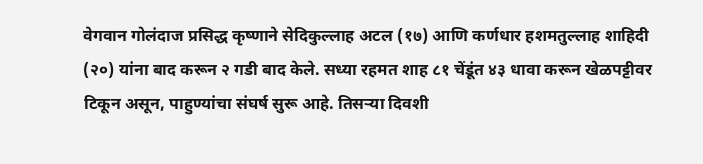वेगवान गोलंदाज प्रसिद्ध कृष्णाने सेदिकुल्लाह अटल (१७) आणि कर्णधार हशमतुल्लाह शाहिदी (२०) यांना बाद करून २ गडी बाद केले. सध्या रहमत शाह ८१ चेंडूंत ४३ धावा करून खेळपट्टीवर टिकून असून, पाहुण्यांचा संघर्ष सुरू आहे. तिसऱ्या दिवशी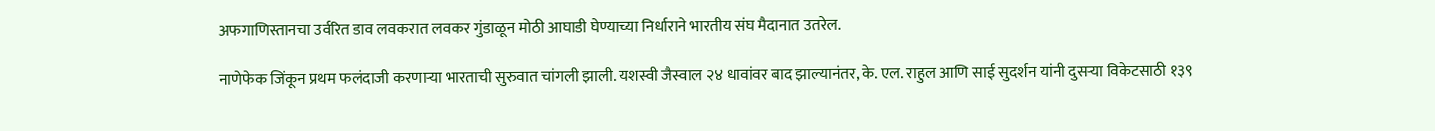अफगाणिस्तानचा उर्वरित डाव लवकरात लवकर गुंडाळून मोठी आघाडी घेण्याच्या निर्धाराने भारतीय संघ मैदानात उतरेल.

नाणेफेक जिंकून प्रथम फलंदाजी करणाऱ्या भारताची सुरुवात चांगली झाली. यशस्वी जैस्वाल २४ धावांवर बाद झाल्यानंतर, के. एल. राहुल आणि साई सुदर्शन यांनी दुसऱ्या विकेटसाठी १३९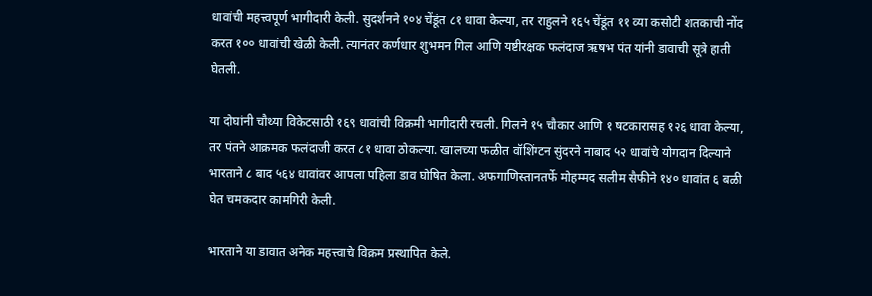धावांची महत्त्वपूर्ण भागीदारी केली. सुदर्शनने १०४ चेंडूंत ८१ धावा केल्या, तर राहुलने १६५ चेंडूंत ११ व्या कसोटी शतकाची नोंद करत १०० धावांची खेळी केली. त्यानंतर कर्णधार शुभमन गिल आणि यष्टीरक्षक फलंदाज ऋषभ पंत यांनी डावाची सूत्रे हाती घेतली.

या दोघांनी चौथ्या विकेटसाठी १६९ धावांची विक्रमी भागीदारी रचली. गिलने १५ चौकार आणि १ षटकारासह १२६ धावा केल्या, तर पंतने आक्रमक फलंदाजी करत ८१ धावा ठोकल्या. खालच्या फळीत वॉशिंग्टन सुंदरने नाबाद ५२ धावांचे योगदान दिल्याने भारताने ८ बाद ५६४ धावांवर आपला पहिला डाव घोषित केला. अफगाणिस्तानतर्फे मोहम्मद सलीम सैफीने १४० धावांत ६ बळी घेत चमकदार कामगिरी केली.

भारताने या डावात अनेक महत्त्वाचे विक्रम प्रस्थापित केले.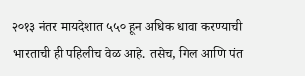२०१३ नंतर मायदेशात ५५० हून अधिक धावा करण्याची भारताची ही पहिलीच वेळ आहे. तसेच, गिल आणि पंत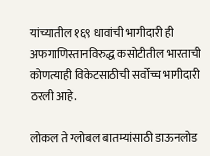यांच्यातील १६९ धावांची भागीदारी ही अफगाणिस्तानविरुद्ध कसोटीतील भारताची कोणत्याही विकेटसाठीची सर्वोच्च भागीदारी ठरली आहे.

लोकल ते ग्लोबल बातम्यांसाठी डाऊनलोड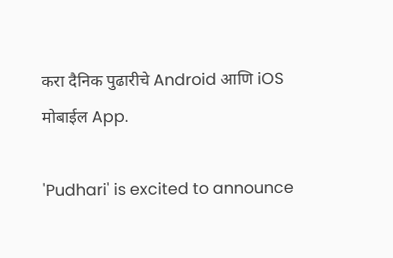करा दैनिक पुढारीचे Android आणि iOS मोबाईल App.

'Pudhari' is excited to announce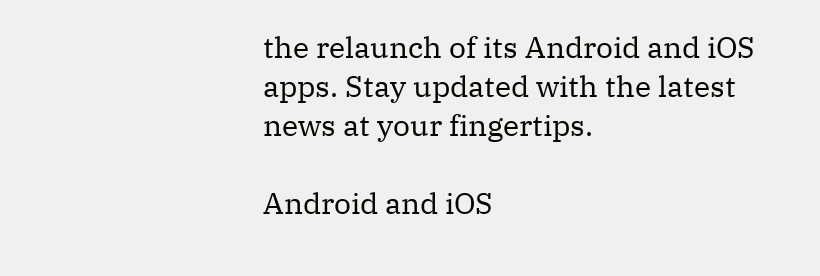the relaunch of its Android and iOS apps. Stay updated with the latest news at your fingertips.

Android and iOS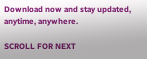Download now and stay updated, anytime, anywhere.

SCROLL FOR NEXT